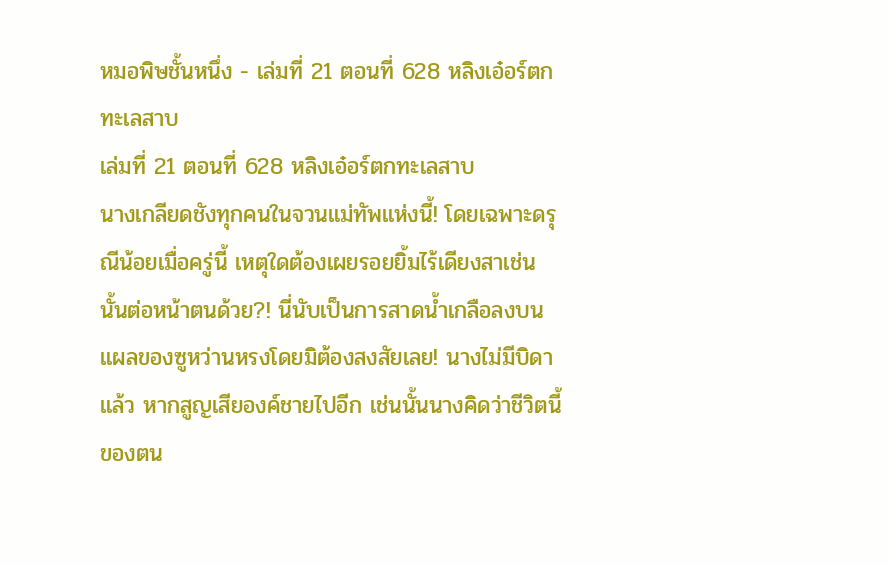หมอพิษชั้นหนึ่ง - เล่มที่ 21 ตอนที่ 628 หลิงเอ๋อร์ตกทะเลสาบ
เล่มที่ 21 ตอนที่ 628 หลิงเอ๋อร์ตกทะเลสาบ
นางเกลียดชังทุกคนในจวนแม่ทัพแห่งนี้! โดยเฉพาะดรุณีน้อยเมื่อครู่นี้ เหตุใดต้องเผยรอยยิ้มไร้เดียงสาเช่นนั้นต่อหน้าตนด้วย?! นี่นับเป็นการสาดน้ำเกลือลงบนแผลของซูหว่านหรงโดยมิต้องสงสัยเลย! นางไม่มีบิดาแล้ว หากสูญเสียองค์ชายไปอีก เช่นนั้นนางคิดว่าชีวิตนี้ของตน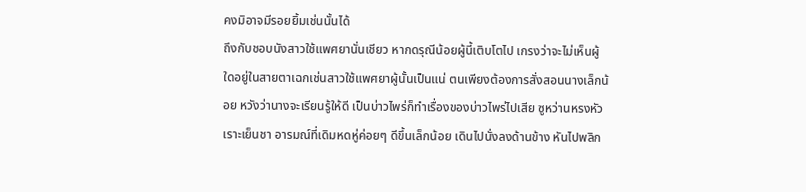คงมิอาจมีรอยยิ้มเช่นนั้นได้
ถึงกับชอบนังสาวใช้แพศยานั่นเชียว หากดรุณีน้อยผู้นี้เติบโตไป เกรงว่าจะไม่เห็นผู้ใดอยู่ในสายตาเฉกเช่นสาวใช้แพศยาผู้นั้นเป็นแน่ ตนเพียงต้องการสั่งสอนนางเล็กน้อย หวังว่านางจะเรียนรู้ให้ดี เป็นบ่าวไพร่ก็ทำเรื่องของบ่าวไพร่ไปเสีย ซูหว่านหรงหัวเราะเย็นชา อารมณ์ที่เดิมหดหู่ค่อยๆ ดีขึ้นเล็กน้อย เดินไปนั่งลงด้านข้าง หันไปพลิก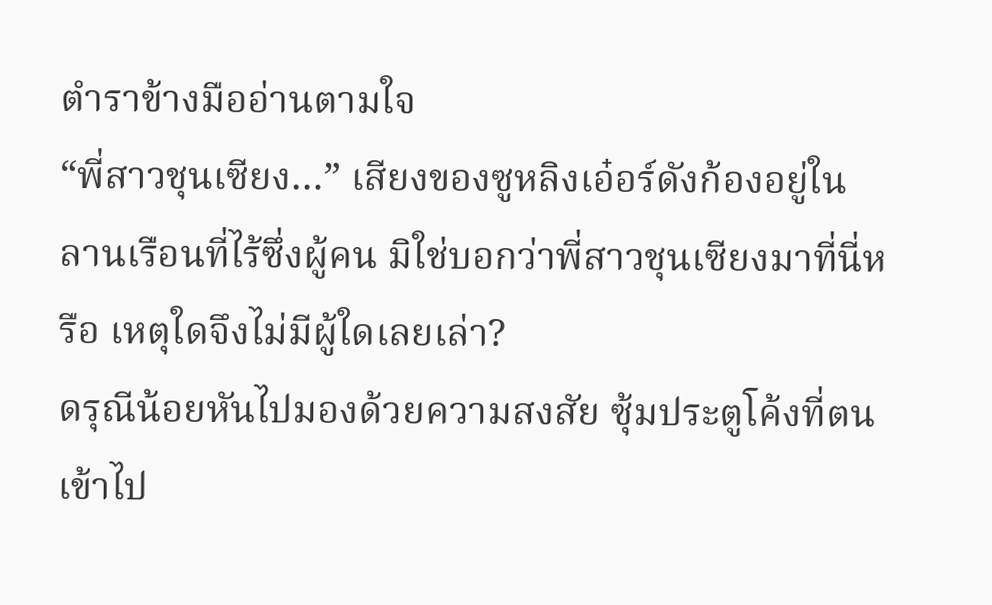ตำราข้างมืออ่านตามใจ
“พี่สาวชุนเซียง…” เสียงของซูหลิงเอ๋อร์ดังก้องอยู่ในลานเรือนที่ไร้ซึ่งผู้คน มิใช่บอกว่าพี่สาวชุนเซียงมาที่นี่หรือ เหตุใดจึงไม่มีผู้ใดเลยเล่า?
ดรุณีน้อยหันไปมองด้วยความสงสัย ซุ้มประตูโค้งที่ตนเข้าไป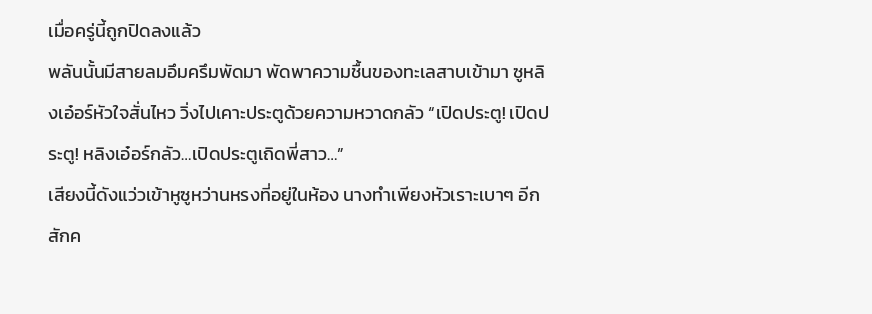เมื่อครู่นี้ถูกปิดลงแล้ว
พลันนั้นมีสายลมอึมครึมพัดมา พัดพาความชื้นของทะเลสาบเข้ามา ซูหลิงเอ๋อร์หัวใจสั่นไหว วิ่งไปเคาะประตูด้วยความหวาดกลัว “เปิดประตู! เปิดประตู! หลิงเอ๋อร์กลัว…เปิดประตูเถิดพี่สาว…”
เสียงนี้ดังแว่วเข้าหูซูหว่านหรงที่อยู่ในห้อง นางทำเพียงหัวเราะเบาๆ อีกสักค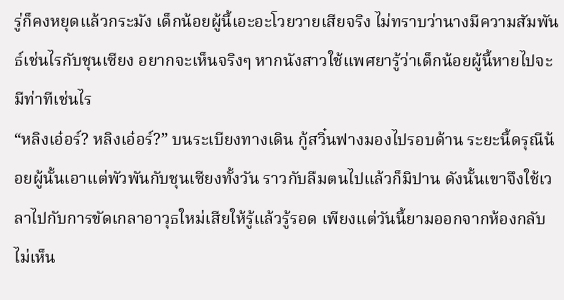รู่ก็คงหยุดแล้วกระมัง เด็กน้อยผู้นี้เอะอะโวยวายเสียจริง ไม่ทราบว่านางมีความสัมพันธ์เช่นไรกับชุนเซียง อยากจะเห็นจริงๆ หากนังสาวใช้แพศยารู้ว่าเด็กน้อยผู้นี้หายไปจะมีท่าทีเช่นไร
“หลิงเอ๋อร์? หลิงเอ๋อร์?” บนระเบียงทางเดิน กู้สวิ๋นฟางมองไปรอบด้าน ระยะนี้ดรุณีน้อยผู้นั้นเอาแต่พัวพันกับชุนเซียงทั้งวัน ราวกับลืมตนไปแล้วก็มิปาน ดังนั้นเขาจึงใช้เวลาไปกับการขัดเกลาอาวุธใหม่เสียให้รู้แล้วรู้รอด เพียงแต่วันนี้ยามออกจากห้องกลับไม่เห็น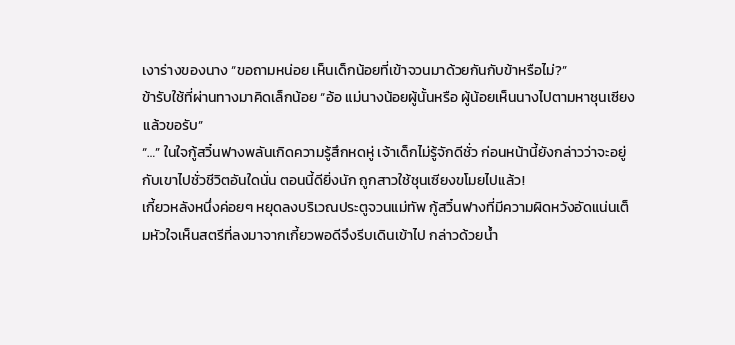เงาร่างของนาง “ขอถามหน่อย เห็นเด็กน้อยที่เข้าจวนมาด้วยกันกับข้าหรือไม่?”
ข้ารับใช้ที่ผ่านทางมาคิดเล็กน้อย “อ้อ แม่นางน้อยผู้นั้นหรือ ผู้น้อยเห็นนางไปตามหาชุนเซียงแล้วขอรับ”
“…” ในใจกู้สวิ๋นฟางพลันเกิดความรู้สึกหดหู่ เจ้าเด็กไม่รู้จักดีชั่ว ก่อนหน้านี้ยังกล่าวว่าจะอยู่กับเขาไปชั่วชีวิตอันใดนั่น ตอนนี้ดียิ่งนัก ถูกสาวใช้ชุนเซียงขโมยไปแล้ว!
เกี้ยวหลังหนึ่งค่อยๆ หยุดลงบริเวณประตูจวนแม่ทัพ กู้สวิ๋นฟางที่มีความผิดหวังอัดแน่นเต็มหัวใจเห็นสตรีที่ลงมาจากเกี้ยวพอดีจึงรีบเดินเข้าไป กล่าวด้วยน้ำ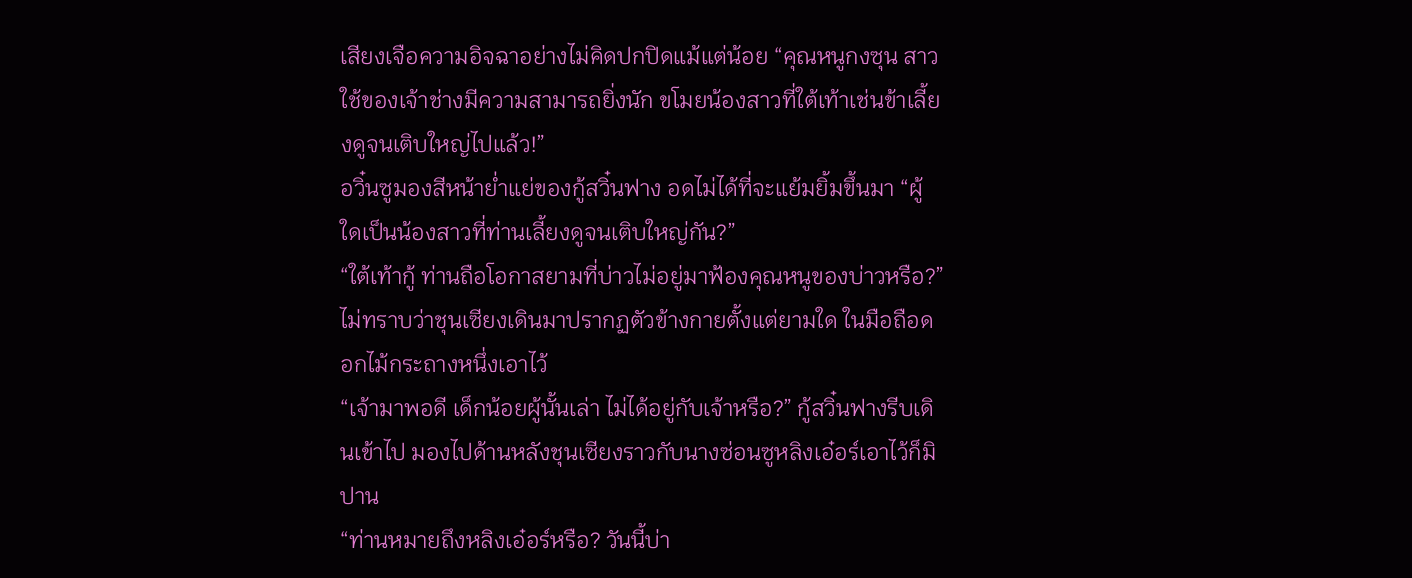เสียงเจือความอิจฉาอย่างไม่คิดปกปิดแม้แต่น้อย “คุณหนูกงซุน สาวใช้ของเจ้าช่างมีความสามารถยิ่งนัก ขโมยน้องสาวที่ใต้เท้าเช่นข้าเลี้ยงดูจนเติบใหญ่ไปแล้ว!”
อวิ๋นซูมองสีหน้าย่ำแย่ของกู้สวิ๋นฟาง อดไม่ได้ที่จะแย้มยิ้มขึ้นมา “ผู้ใดเป็นน้องสาวที่ท่านเลี้ยงดูจนเติบใหญ่กัน?”
“ใต้เท้ากู้ ท่านถือโอกาสยามที่บ่าวไม่อยู่มาฟ้องคุณหนูของบ่าวหรือ?” ไม่ทราบว่าชุนเซียงเดินมาปรากฏตัวข้างกายตั้งแต่ยามใด ในมือถือดอกไม้กระถางหนึ่งเอาไว้
“เจ้ามาพอดี เด็กน้อยผู้นั้นเล่า ไม่ได้อยู่กับเจ้าหรือ?” กู้สวิ๋นฟางรีบเดินเข้าไป มองไปด้านหลังชุนเซียงราวกับนางซ่อนซูหลิงเอ๋อร์เอาไว้ก็มิปาน
“ท่านหมายถึงหลิงเอ๋อร์หรือ? วันนี้บ่า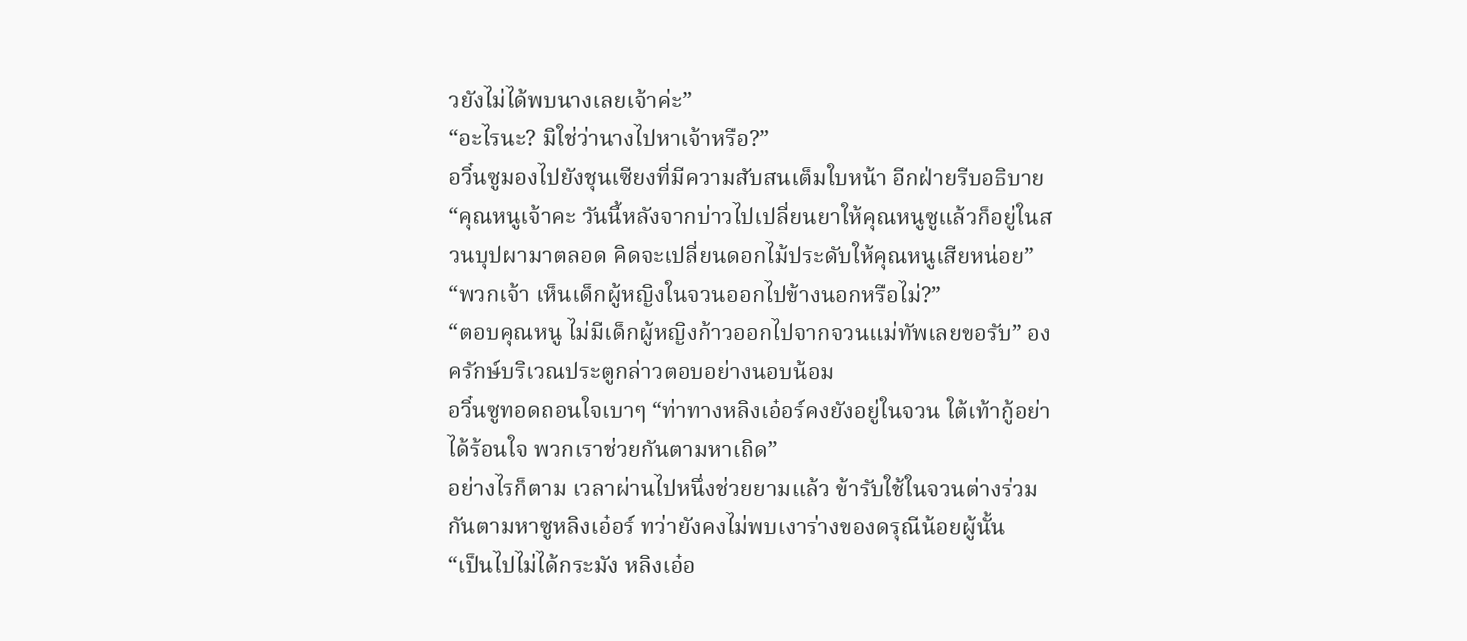วยังไม่ได้พบนางเลยเจ้าค่ะ”
“อะไรนะ? มิใช่ว่านางไปหาเจ้าหรือ?”
อวิ๋นซูมองไปยังชุนเซียงที่มีความสับสนเต็มใบหน้า อีกฝ่ายรีบอธิบาย “คุณหนูเจ้าคะ วันนี้หลังจากบ่าวไปเปลี่ยนยาให้คุณหนูซูแล้วก็อยู่ในสวนบุปผามาตลอด คิดจะเปลี่ยนดอกไม้ประดับให้คุณหนูเสียหน่อย”
“พวกเจ้า เห็นเด็กผู้หญิงในจวนออกไปข้างนอกหรือไม่?”
“ตอบคุณหนู ไม่มีเด็กผู้หญิงก้าวออกไปจากจวนแม่ทัพเลยขอรับ” องครักษ์บริเวณประตูกล่าวตอบอย่างนอบน้อม
อวิ๋นซูทอดถอนใจเบาๆ “ท่าทางหลิงเอ๋อร์คงยังอยู่ในจวน ใต้เท้ากู้อย่าได้ร้อนใจ พวกเราช่วยกันตามหาเถิด”
อย่างไรก็ตาม เวลาผ่านไปหนึ่งช่วยยามแล้ว ข้ารับใช้ในจวนต่างร่วมกันตามหาซูหลิงเอ๋อร์ ทว่ายังคงไม่พบเงาร่างของดรุณีน้อยผู้นั้น
“เป็นไปไม่ได้กระมัง หลิงเอ๋อ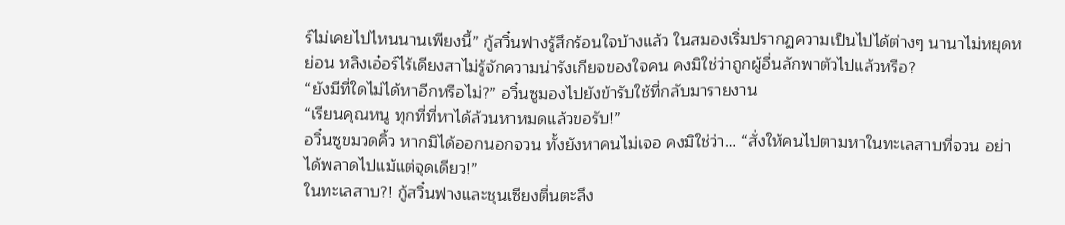ร์ไม่เคยไปไหนนานเพียงนี้” กู้สวิ๋นฟางรู้สึกร้อนใจบ้างแล้ว ในสมองเริ่มปรากฏความเป็นไปได้ต่างๆ นานาไม่หยุดหย่อน หลิงเอ๋อร์ไร้เดียงสาไม่รู้จักความน่ารังเกียจของใจคน คงมิใช่ว่าถูกผู้อื่นลักพาตัวไปแล้วหรือ?
“ยังมีที่ใดไม่ได้หาอีกหรือไม่?” อวิ๋นซูมองไปยังข้ารับใช้ที่กลับมารายงาน
“เรียนคุณหนู ทุกที่ที่หาได้ล้วนหาหมดแล้วขอรับ!”
อวิ๋นซูขมวดคิ้ว หากมิได้ออกนอกจวน ทั้งยังหาคนไม่เจอ คงมิใช่ว่า… “สั่งให้คนไปตามหาในทะเลสาบที่จวน อย่าได้พลาดไปแม้แต่จุดเดียว!”
ในทะเลสาบ?! กู้สวิ๋นฟางและชุนเซียงตื่นตะลึง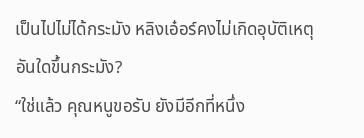เป็นไปไม่ได้กระมัง หลิงเอ๋อร์คงไม่เกิดอุบัติเหตุอันใดขึ้นกระมัง?
“ใช่แล้ว คุณหนูขอรับ ยังมีอีกที่หนึ่ง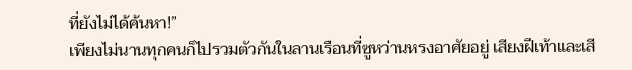ที่ยังไม่ได้ค้นหา!”
เพียงไม่นานทุกคนก็ไปรวมตัวกันในลานเรือนที่ซูหว่านหรงอาศัยอยู่ เสียงฝีเท้าและเสี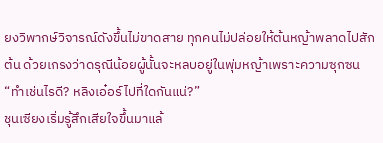ยงวิพากษ์วิจารณ์ดังขึ้นไม่ขาดสาย ทุกคนไม่ปล่อยให้ต้นหญ้าพลาดไปสักต้น ด้วยเกรงว่าดรุณีน้อยผู้นั้นจะหลบอยู่ในพุ่มหญ้าเพราะความซุกซน
“ทำเช่นไรดี? หลิงเอ๋อร์ไปที่ใดกันแน่?”
ชุนเซียงเริ่มรู้สึกเสียใจขึ้นมาแล้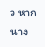ว หากนาง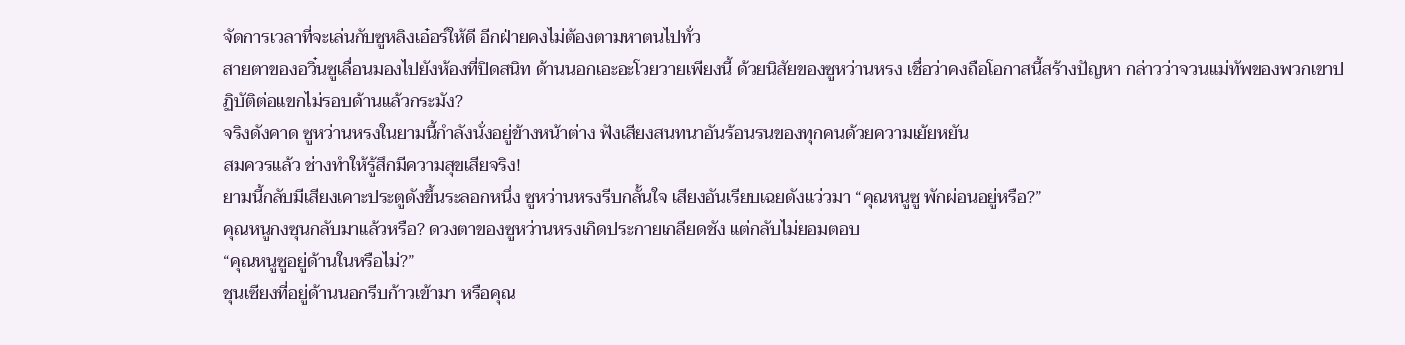จัดการเวลาที่จะเล่นกับซูหลิงเอ๋อร์ให้ดี อีกฝ่ายคงไม่ต้องตามหาตนไปทั่ว
สายตาของอวิ๋นซูเลื่อนมองไปยังห้องที่ปิดสนิท ด้านนอกเอะอะโวยวายเพียงนี้ ด้วยนิสัยของซูหว่านหรง เชื่อว่าคงถือโอกาสนี้สร้างปัญหา กล่าวว่าจวนแม่ทัพของพวกเขาปฏิบัติต่อแขกไม่รอบด้านแล้วกระมัง?
จริงดังคาด ซูหว่านหรงในยามนี้กำลังนั่งอยู่ข้างหน้าต่าง ฟังเสียงสนทนาอันร้อนรนของทุกคนด้วยความเย้ยหยัน
สมควรแล้ว ช่างทำให้รู้สึกมีความสุขเสียจริง!
ยามนี้กลับมีเสียงเคาะประตูดังขึ้นระลอกหนึ่ง ซูหว่านหรงรีบกลั้นใจ เสียงอันเรียบเฉยดังแว่วมา “คุณหนูซู พักผ่อนอยู่หรือ?”
คุณหนูกงซุนกลับมาแล้วหรือ? ดวงตาของซูหว่านหรงเกิดประกายเกลียดชัง แต่กลับไม่ยอมตอบ
“คุณหนูซูอยู่ด้านในหรือไม่?”
ชุนเซียงที่อยู่ด้านนอกรีบก้าวเข้ามา หรือคุณ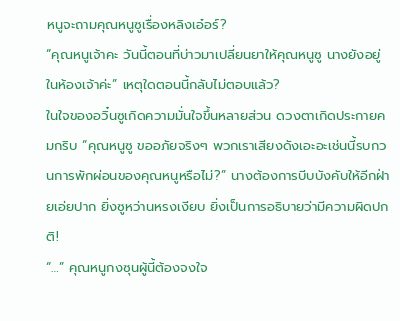หนูจะถามคุณหนูซูเรื่องหลิงเอ๋อร์?
“คุณหนูเจ้าคะ วันนี้ตอนที่บ่าวมาเปลี่ยนยาให้คุณหนูซู นางยังอยู่ในห้องเจ้าค่ะ” เหตุใดตอนนี้กลับไม่ตอบแล้ว?
ในใจของอวิ๋นซูเกิดความมั่นใจขึ้นหลายส่วน ดวงตาเกิดประกายคมกริบ “คุณหนูซู ขออภัยจริงๆ พวกเราเสียงดังเอะอะเช่นนี้รบกวนการพักผ่อนของคุณหนูหรือไม่?” นางต้องการบีบบังคับให้อีกฝ่ายเอ่ยปาก ยิ่งซูหว่านหรงเงียบ ยิ่งเป็นการอธิบายว่ามีความผิดปกติ!
“…” คุณหนูกงซุนผู้นี้ต้องจงใจ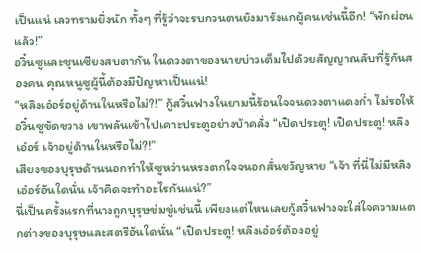เป็นแน่ เลวทรามยิ่งนัก ทั้งๆ ที่รู้ว่าจะรบกวนตนยังมารังแกผู้คนเช่นนี้อีก! “พักผ่อนแล้ว!”
อวิ๋นซูและชุนเซียงสบตากัน ในดวงตาของนายบ่าวเต็มไปด้วยสัญญาณลับที่รู้กันสองคน คุณหนูซูผู้นี้ต้องมีปัญหาเป็นแน่!
“หลิงเอ๋อร์อยู่ด้านในหรือไม่?!” กู้สวิ๋นฟางในยามนี้ร้อนใจจนดวงตาแดงก่ำ ไม่รอให้อวิ๋นซูขัดขวาง เขาพลันเข้าไปเคาะประตูอย่างบ้าคลั่ง “เปิดประตู! เปิดประตู! หลิงเอ๋อร์ เจ้าอยู่ด้านในหรือไม่?!”
เสียงของบุรุษด้านนอกทำให้ซูหว่านหรงตกใจจนอกสั่นขวัญหาย “เจ้า ที่นี่ไม่มีหลิงเอ๋อร์อันใดนั่น เจ้าคิดจะทำอะไรกันแน่?”
นี่เป็นครั้งแรกที่นางถูกบุรุษข่มขู่เช่นนี้ เพียงแต่ไหนเลยกู้สวิ๋นฟางจะใส่ใจความแตกต่างของบุรุษและสตรีอันใดนั่น “เปิดประตู! หลิงเอ๋อร์ต้องอยู่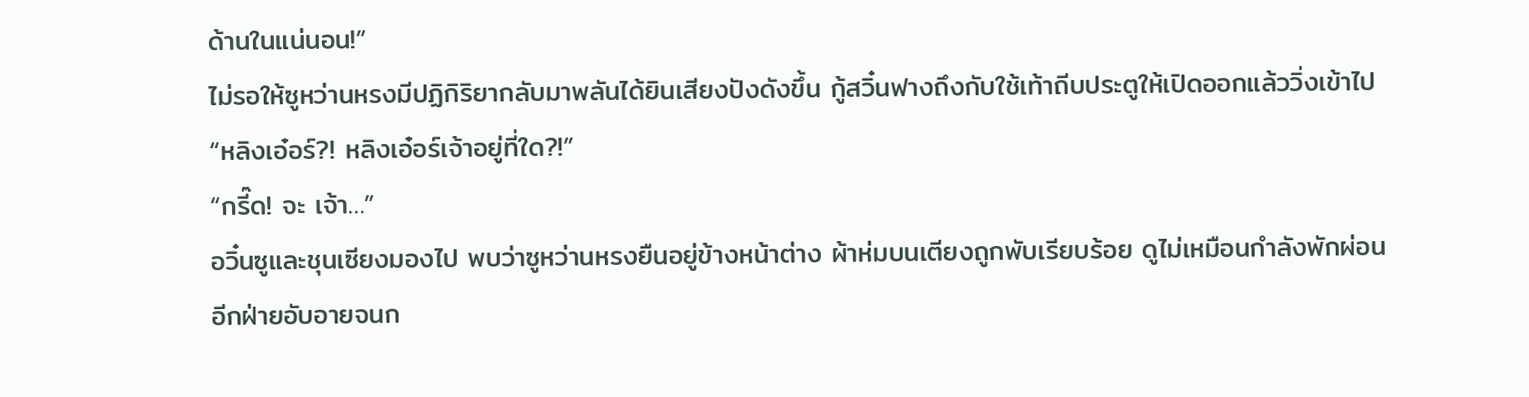ด้านในแน่นอน!”
ไม่รอให้ซูหว่านหรงมีปฏิกิริยากลับมาพลันได้ยินเสียงปังดังขึ้น กู้สวิ๋นฟางถึงกับใช้เท้าถีบประตูให้เปิดออกแล้ววิ่งเข้าไป “หลิงเอ๋อร์?! หลิงเอ๋อร์เจ้าอยู่ที่ใด?!”
“กรี๊ด! จะ เจ้า…”
อวิ๋นซูและชุนเซียงมองไป พบว่าซูหว่านหรงยืนอยู่ข้างหน้าต่าง ผ้าห่มบนเตียงถูกพับเรียบร้อย ดูไม่เหมือนกำลังพักผ่อน
อีกฝ่ายอับอายจนก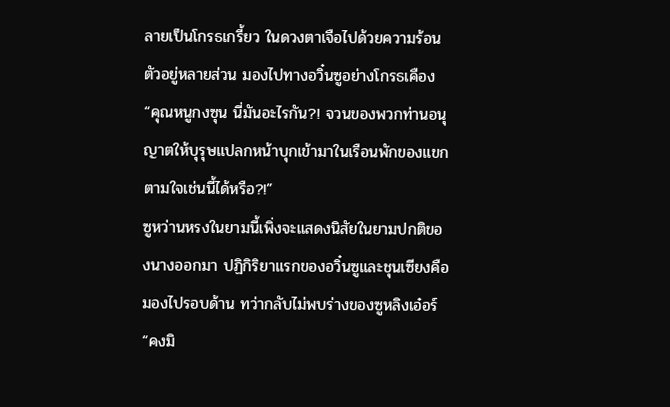ลายเป็นโกรธเกรี้ยว ในดวงตาเจือไปด้วยความร้อนตัวอยู่หลายส่วน มองไปทางอวิ๋นซูอย่างโกรธเคือง “คุณหนูกงซุน นี่มันอะไรกัน?! จวนของพวกท่านอนุญาตให้บุรุษแปลกหน้าบุกเข้ามาในเรือนพักของแขกตามใจเช่นนี้ได้หรือ?!”
ซูหว่านหรงในยามนี้เพิ่งจะแสดงนิสัยในยามปกติของนางออกมา ปฏิกิริยาแรกของอวิ๋นซูและชุนเซียงคือมองไปรอบด้าน ทว่ากลับไม่พบร่างของซูหลิงเอ๋อร์
“คงมิ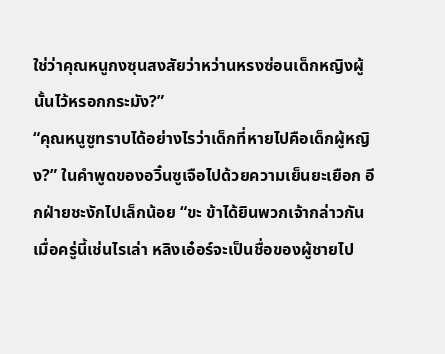ใช่ว่าคุณหนูกงซุนสงสัยว่าหว่านหรงซ่อนเด็กหญิงผู้นั้นไว้หรอกกระมัง?”
“คุณหนูซูทราบได้อย่างไรว่าเด็กที่หายไปคือเด็กผู้หญิง?” ในคำพูดของอวิ๋นซูเจือไปด้วยความเย็นยะเยือก อีกฝ่ายชะงักไปเล็กน้อย “ขะ ข้าได้ยินพวกเจ้ากล่าวกันเมื่อครู่นี้เช่นไรเล่า หลิงเอ๋อร์จะเป็นชื่อของผู้ชายไป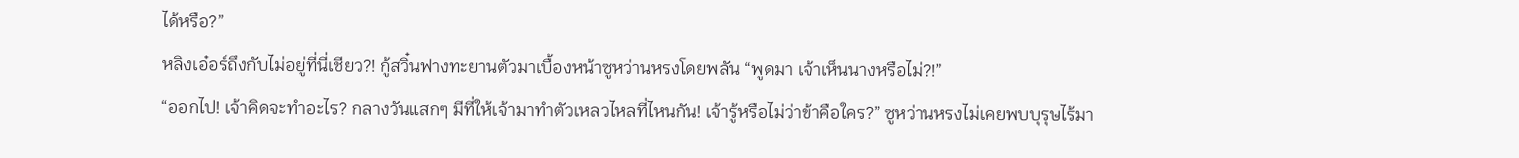ได้หรือ?”
หลิงเอ๋อร์ถึงกับไม่อยู่ที่นี่เชียว?! กู้สวิ๋นฟางทะยานตัวมาเบื้องหน้าซูหว่านหรงโดยพลัน “พูดมา เจ้าเห็นนางหรือไม่?!”
“ออกไป! เจ้าคิดจะทำอะไร? กลางวันแสกๆ มีที่ให้เจ้ามาทำตัวเหลวไหลที่ไหนกัน! เจ้ารู้หรือไม่ว่าข้าคือใคร?” ซูหว่านหรงไม่เคยพบบุรุษไร้มา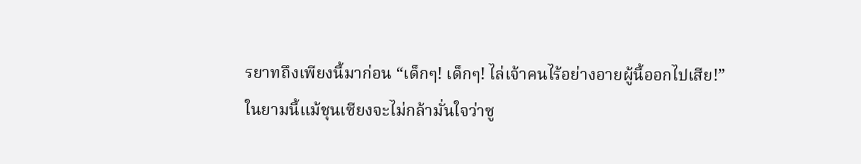รยาทถึงเพียงนี้มาก่อน “เด็กๆ! เด็กๆ! ไล่เจ้าคนไร้อย่างอายผู้นี้ออกไปเสีย!”
ในยามนี้แม้ชุนเซียงจะไม่กล้ามั่นใจว่าซู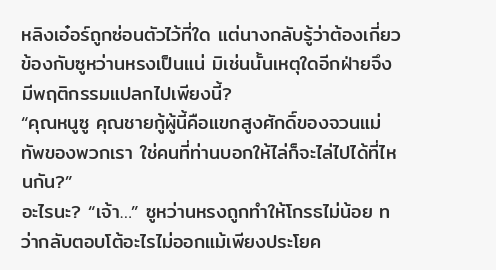หลิงเอ๋อร์ถูกซ่อนตัวไว้ที่ใด แต่นางกลับรู้ว่าต้องเกี่ยวข้องกับซูหว่านหรงเป็นแน่ มิเช่นนั้นเหตุใดอีกฝ่ายจึงมีพฤติกรรมแปลกไปเพียงนี้?
“คุณหนูซู คุณชายกู้ผู้นี้คือแขกสูงศักดิ์ของจวนแม่ทัพของพวกเรา ใช่คนที่ท่านบอกให้ไล่ก็จะไล่ไปได้ที่ไหนกัน?”
อะไรนะ? “เจ้า…” ซูหว่านหรงถูกทำให้โกรธไม่น้อย ทว่ากลับตอบโต้อะไรไม่ออกแม้เพียงประโยค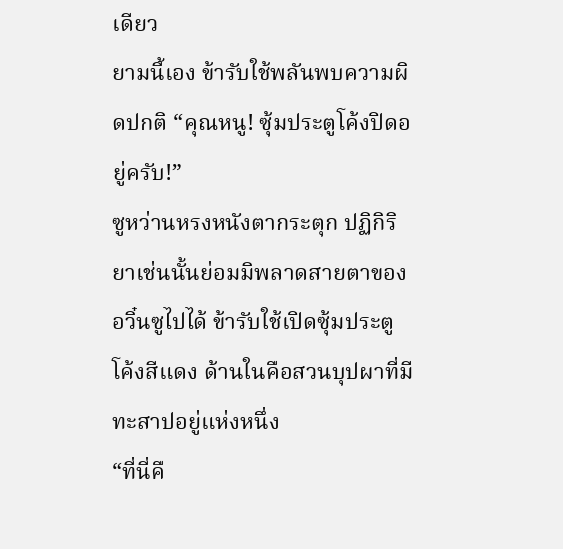เดียว
ยามนี้เอง ข้ารับใช้พลันพบความผิดปกติ “คุณหนู! ซุ้มประตูโค้งปิดอยู่ครับ!”
ซูหว่านหรงหนังตากระตุก ปฏิกิริยาเช่นนั้นย่อมมิพลาดสายตาของอวิ๋นซูไปได้ ข้ารับใช้เปิดซุ้มประตูโค้งสีแดง ด้านในคือสวนบุปผาที่มีทะสาปอยู่แห่งหนึ่ง
“ที่นี่คื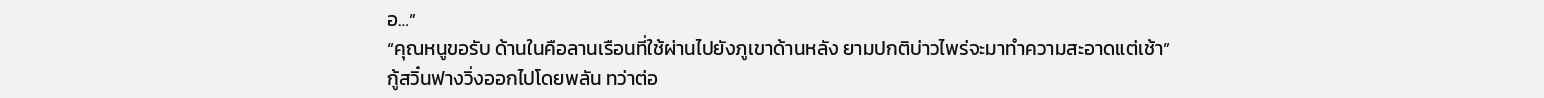อ…”
“คุณหนูขอรับ ด้านในคือลานเรือนที่ใช้ผ่านไปยังภูเขาด้านหลัง ยามปกติบ่าวไพร่จะมาทำความสะอาดแต่เช้า”
กู้สวิ๋นฟางวิ่งออกไปโดยพลัน ทว่าต่อ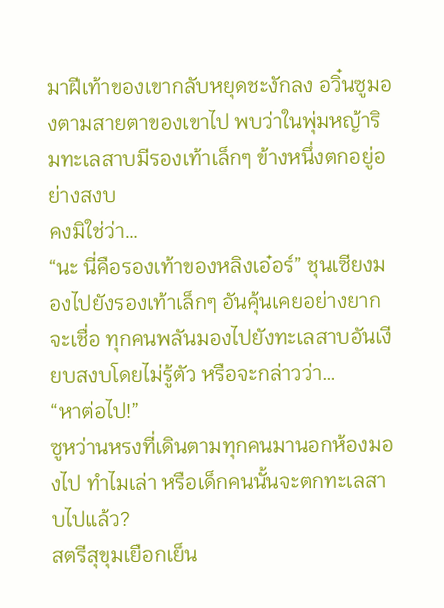มาฝีเท้าของเขากลับหยุดชะงักลง อวิ๋นซูมองตามสายตาของเขาไป พบว่าในพุ่มหญ้าริมทะเลสาบมีรองเท้าเล็กๆ ข้างหนึ่งตกอยู่อย่างสงบ
คงมิใช่ว่า…
“นะ นี่คือรองเท้าของหลิงเอ๋อร์” ชุนเซียงมองไปยังรองเท้าเล็กๆ อันคุ้นเคยอย่างยากจะเชื่อ ทุกคนพลันมองไปยังทะเลสาบอันเงียบสงบโดยไม่รู้ตัว หรือจะกล่าวว่า…
“หาต่อไป!”
ซูหว่านหรงที่เดินตามทุกคนมานอกห้องมองไป ทำไมเล่า หรือเด็กคนนั้นจะตกทะเลสาบไปแล้ว?
สตรีสุขุมเยือกเย็น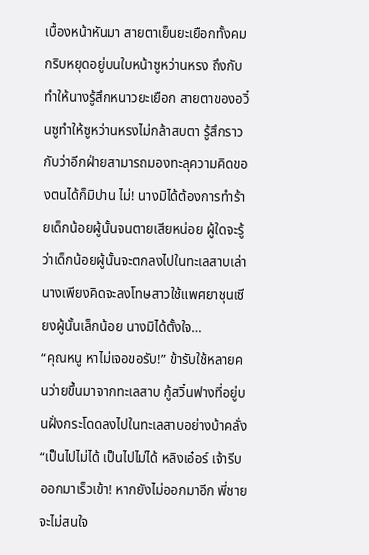เบื้องหน้าหันมา สายตาเย็นยะเยือกทั้งคมกริบหยุดอยู่บนใบหน้าซูหว่านหรง ถึงกับทำให้นางรู้สึกหนาวยะเยือก สายตาของอวิ๋นซูทำให้ซูหว่านหรงไม่กล้าสบตา รู้สึกราวกับว่าอีกฝ่ายสามารถมองทะลุความคิดของตนได้ก็มิปาน ไม่! นางมิได้ต้องการทำร้ายเด็กน้อยผู้นั้นจนตายเสียหน่อย ผู้ใดจะรู้ว่าเด็กน้อยผู้นั้นจะตกลงไปในทะเลสาบเล่า
นางเพียงคิดจะลงโทษสาวใช้แพศยาชุนเซียงผู้นั้นเล็กน้อย นางมิได้ตั้งใจ…
“คุณหนู หาไม่เจอขอรับ!” ข้ารับใช้หลายคนว่ายขึ้นมาจากทะเลสาบ กู้สวิ๋นฟางที่อยู่บนฝั่งกระโดดลงไปในทะเลสาบอย่างบ้าคลั่ง “เป็นไปไม่ได้ เป็นไปไม่ได้ หลิงเอ๋อร์ เจ้ารีบออกมาเร็วเข้า! หากยังไม่ออกมาอีก พี่ชายจะไม่สนใจ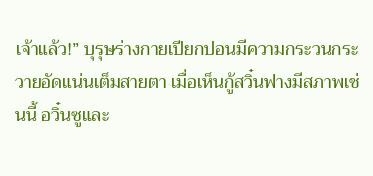เจ้าแล้ว!” บุรุษร่างกายเปียกปอนมีความกระวนกระวายอัดแน่นเต็มสายตา เมื่อเห็นกู้สวิ๋นฟางมีสภาพเช่นนี้ อวิ๋นซูและ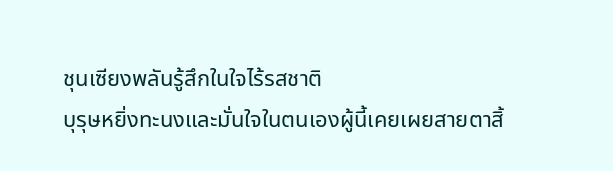ชุนเซียงพลันรู้สึกในใจไร้รสชาติ
บุรุษหยิ่งทะนงและมั่นใจในตนเองผู้นี้เคยเผยสายตาสิ้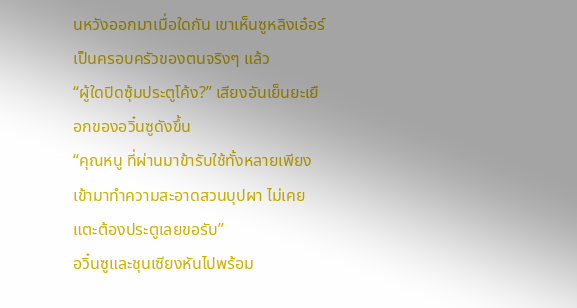นหวังออกมาเมื่อใดกัน เขาเห็นซูหลิงเอ๋อร์เป็นครอบครัวของตนจริงๆ แล้ว
“ผู้ใดปิดซุ้มประตูโค้ง?” เสียงอันเย็นยะเยือกของอวิ๋นซูดังขึ้น
“คุณหนู ที่ผ่านมาข้ารับใช้ทั้งหลายเพียงเข้ามาทำความสะอาดสวนบุปผา ไม่เคยแตะต้องประตูเลยขอรับ”
อวิ๋นซูและชุนเซียงหันไปพร้อม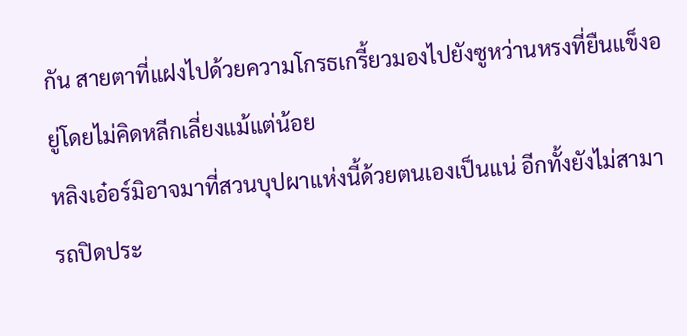กัน สายตาที่แฝงไปด้วยความโกรธเกรี้ยวมองไปยังซูหว่านหรงที่ยืนแข็งอยู่โดยไม่คิดหลีกเลี่ยงแม้แต่น้อย
หลิงเอ๋อร์มิอาจมาที่สวนบุปผาแห่งนี้ด้วยตนเองเป็นแน่ อีกทั้งยังไม่สามารถปิดประ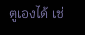ตูเองได้ เช่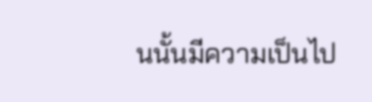นนั้นมีความเป็นไป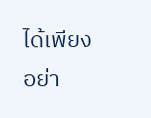ได้เพียงอย่า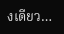งเดียว…